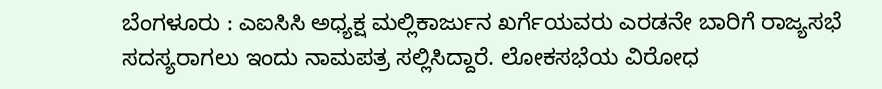ಬೆಂಗಳೂರು : ಎಐಸಿಸಿ ಅಧ್ಯಕ್ಷ ಮಲ್ಲಿಕಾರ್ಜುನ ಖರ್ಗೆಯವರು ಎರಡನೇ ಬಾರಿಗೆ ರಾಜ್ಯಸಭೆ ಸದಸ್ಯರಾಗಲು ಇಂದು ನಾಮಪತ್ರ ಸಲ್ಲಿಸಿದ್ದಾರೆ. ಲೋಕಸಭೆಯ ವಿರೋಧ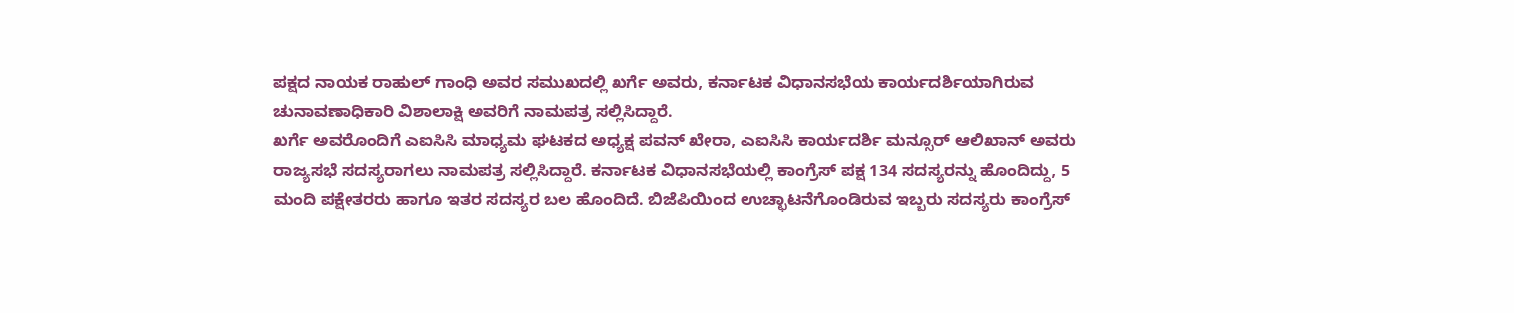ಪಕ್ಷದ ನಾಯಕ ರಾಹುಲ್ ಗಾಂಧಿ ಅವರ ಸಮುಖದಲ್ಲಿ ಖರ್ಗೆ ಅವರು, ಕರ್ನಾಟಕ ವಿಧಾನಸಭೆಯ ಕಾರ್ಯದರ್ಶಿಯಾಗಿರುವ ಚುನಾವಣಾಧಿಕಾರಿ ವಿಶಾಲಾಕ್ಷಿ ಅವರಿಗೆ ನಾಮಪತ್ರ ಸಲ್ಲಿಸಿದ್ದಾರೆ.
ಖರ್ಗೆ ಅವರೊಂದಿಗೆ ಎಐಸಿಸಿ ಮಾಧ್ಯಮ ಘಟಕದ ಅಧ್ಯಕ್ಷ ಪವನ್ ಖೇರಾ, ಎಐಸಿಸಿ ಕಾರ್ಯದರ್ಶಿ ಮನ್ಸೂರ್ ಆಲಿಖಾನ್ ಅವರು ರಾಜ್ಯಸಭೆ ಸದಸ್ಯರಾಗಲು ನಾಮಪತ್ರ ಸಲ್ಲಿಸಿದ್ದಾರೆ. ಕರ್ನಾಟಕ ವಿಧಾನಸಭೆಯಲ್ಲಿ ಕಾಂಗ್ರೆಸ್ ಪಕ್ಷ 134 ಸದಸ್ಯರನ್ನು ಹೊಂದಿದ್ದು, 5 ಮಂದಿ ಪಕ್ಷೇತರರು ಹಾಗೂ ಇತರ ಸದಸ್ಯರ ಬಲ ಹೊಂದಿದೆ. ಬಿಜೆಪಿಯಿಂದ ಉಚ್ಛಾಟನೆಗೊಂಡಿರುವ ಇಬ್ಬರು ಸದಸ್ಯರು ಕಾಂಗ್ರೆಸ್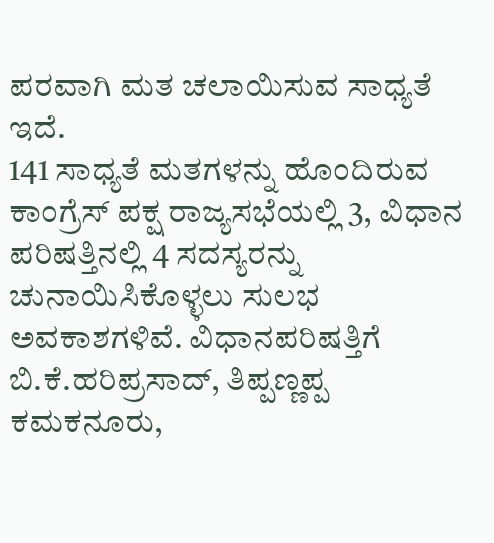ಪರವಾಗಿ ಮತ ಚಲಾಯಿಸುವ ಸಾಧ್ಯತೆ ಇದೆ.
141 ಸಾಧ್ಯತೆ ಮತಗಳನ್ನು ಹೊಂದಿರುವ ಕಾಂಗ್ರೆಸ್ ಪಕ್ಷ ರಾಜ್ಯಸಭೆಯಲ್ಲಿ 3, ವಿಧಾನ ಪರಿಷತ್ತಿನಲ್ಲಿ 4 ಸದಸ್ಯರನ್ನು ಚುನಾಯಿಸಿಕೊಳ್ಳಲು ಸುಲಭ ಅವಕಾಶಗಳಿವೆ. ವಿಧಾನಪರಿಷತ್ತಿಗೆ ಬಿ.ಕೆ.ಹರಿಪ್ರಸಾದ್, ತಿಪ್ಪಣ್ಣಪ್ಪ ಕಮಕನೂರು,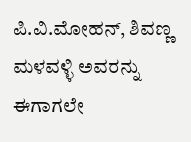ಪಿ.ವಿ.ಮೋಹನ್, ಶಿವಣ್ಣ ಮಳವಳ್ಳಿ ಅವರನ್ನು ಈಗಾಗಲೇ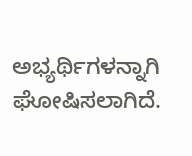ಅಭ್ಯರ್ಥಿಗಳನ್ನಾಗಿ ಘೋಷಿಸಲಾಗಿದೆ.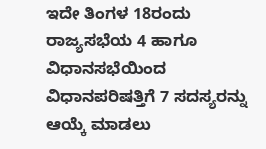ಇದೇ ತಿಂಗಳ 18ರಂದು ರಾಜ್ಯಸಭೆಯ 4 ಹಾಗೂ ವಿಧಾನಸಭೆಯಿಂದ ವಿಧಾನಪರಿಷತ್ತಿಗೆ 7 ಸದಸ್ಯರನ್ನು ಆಯ್ಕೆ ಮಾಡಲು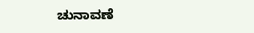ಚುನಾವಣೆ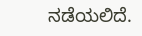ನಡೆಯಲಿದೆ.